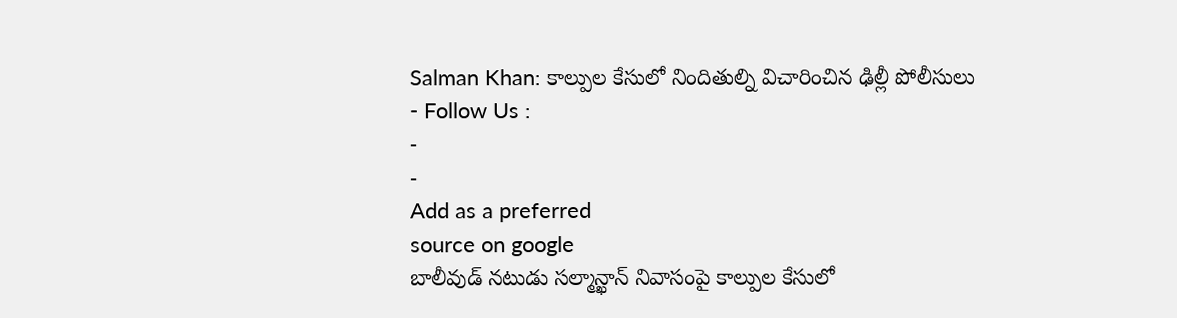Salman Khan: కాల్పుల కేసులో నిందితుల్ని విచారించిన ఢిల్లీ పోలీసులు
- Follow Us :
-
-
Add as a preferred
source on google
బాలీవుడ్ నటుడు సల్మాన్ఖాన్ నివాసంపై కాల్పుల కేసులో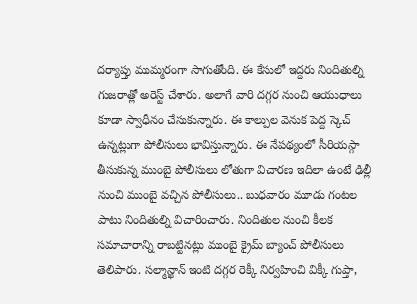దర్యాప్తు ముమ్మరంగా సాగుతోంది. ఈ కేసులో ఇద్దరు నిందితుల్ని గుజరాత్లో అరెస్ట్ చేశారు. అలాగే వారి దగ్గర నుంచి ఆయుధాలు కూడా స్వాధీనం చేసుకున్నారు. ఈ కాల్పుల వెనుక పెద్ద స్కెచ్ ఉన్నట్లుగా పోలీసులు భావిస్తున్నారు. ఈ నేపథ్యంలో సీరియస్గా తీసుకున్న ముంబై పోలీసులు లోతుగా విచారణ ఇదిలా ఉంటే ఢిల్లీ నుంచి ముంబై వచ్చిన పోలీసులు.. బుధవారం మూడు గంటల పాటు నిందితుల్ని విచారించారు. నిందితుల నుంచి కీలక సమాచారాన్ని రాబట్టినట్లు ముంబై క్రైమ్ బ్యాంచ్ పోలీసులు తెలిపారు. సల్మాన్ఖాన్ ఇంటి దగ్గర రెక్కీ నిర్వహించి విక్కీ గుప్తా,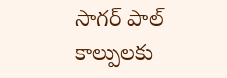సాగర్ పాల్ కాల్పులకు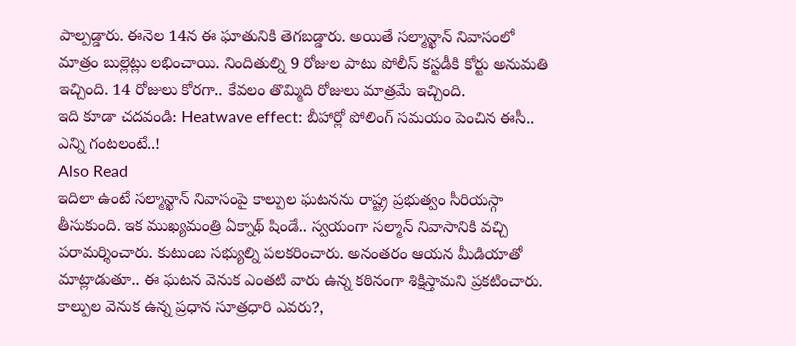పాల్పడ్డారు. ఈనెల 14న ఈ ఘాతునికి తెగబడ్డారు. అయితే సల్మాన్ఖాన్ నివాసంలో మాత్రం బుల్లెట్లు లభించాయి. నిందితుల్ని 9 రోజుల పాటు పోలీస్ కస్టడీకి కోర్టు అనుమతి ఇచ్చింది. 14 రోజులు కోరగా.. కేవలం తొమ్మిది రోజులు మాత్రమే ఇచ్చింది.
ఇది కూడా చదవండి: Heatwave effect: బీహార్లో పోలింగ్ సమయం పెంచిన ఈసీ.. ఎన్ని గంటలంటే..!
Also Read
ఇదిలా ఉంటే సల్మాన్ఖాన్ నివాసంపై కాల్పుల ఘటనను రాష్ట్ర ప్రభుత్వం సీరియస్గా తీసుకుంది. ఇక ముఖ్యమంత్రి ఏక్నాథ్ షిండే.. స్వయంగా సల్మాన్ నివాసానికి వచ్చి పరామర్శించారు. కుటుంబ సభ్యుల్ని పలకరించారు. అనంతరం ఆయన మీడియాతో మాట్లాడుతూ.. ఈ ఘటన వెనుక ఎంతటి వారు ఉన్న కఠినంగా శిక్షిస్తామని ప్రకటించారు.
కాల్పుల వెనుక ఉన్న ప్రధాన సూత్రధారి ఎవరు?,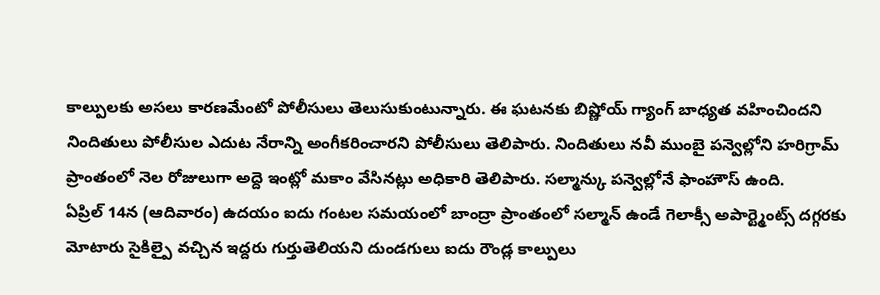కాల్పులకు అసలు కారణమేంటో పోలీసులు తెలుసుకుంటున్నారు. ఈ ఘటనకు బిష్ణోయ్ గ్యాంగ్ బాధ్యత వహించిందని నిందితులు పోలీసుల ఎదుట నేరాన్ని అంగీకరించారని పోలీసులు తెలిపారు. నిందితులు నవీ ముంబై పన్వెల్లోని హరిగ్రామ్ ప్రాంతంలో నెల రోజులుగా అద్దె ఇంట్లో మకాం వేసినట్లు అధికారి తెలిపారు. సల్మాన్కు పన్వెల్లోనే ఫాంహౌస్ ఉంది.
ఏప్రిల్ 14న (ఆదివారం) ఉదయం ఐదు గంటల సమయంలో బాంద్రా ప్రాంతంలో సల్మాన్ ఉండే గెలాక్సీ అపార్ట్మెంట్స్ దగ్గరకు మోటారు సైకిల్పై వచ్చిన ఇద్దరు గుర్తుతెలియని దుండగులు ఐదు రౌండ్ల కాల్పులు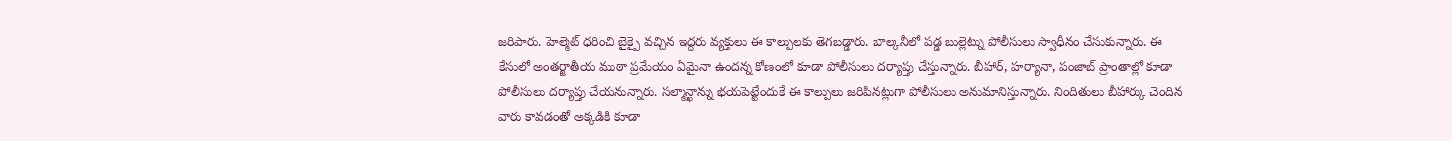జరిపారు. హెల్మెట్ ధరించి బైక్పై వచ్చిన ఇద్దరు వ్యక్తులు ఈ కాల్పులకు తెగబడ్డారు. బాల్కనీలో పడ్డ బుల్లెట్ను పోలీసులు స్వాధీనం చేసుకున్నారు. ఈ కేసులో అంతర్జాతీయ ముఠా ప్రమేయం ఏమైనా ఉందన్న కోణంలో కూడా పోలీసులు దర్యాప్తు చేస్తున్నారు. బీహార్, హర్యానా, పంజాబ్ ప్రాంతాల్లో కూడా పోలీసులు దర్యాప్తు చేయనున్నారు. సల్మాన్ఖాన్ను భయపెట్టేందుకే ఈ కాల్పులు జరిపినట్లుగా పోలీసులు అనుమానిస్తున్నారు. నిందితులు బీహార్కు చెందిన వారు కావడంతో అక్కడికి కూడా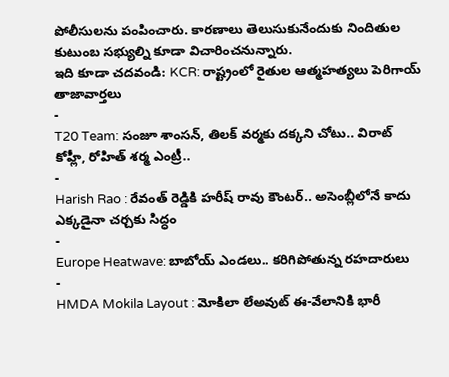పోలీసులను పంపించారు. కారణాలు తెలుసుకునేందుకు నిందితుల కుటుంబ సభ్యుల్ని కూడా విచారించనున్నారు.
ఇది కూడా చదవండి: KCR: రాష్ట్రంలో రైతుల ఆత్మహత్యలు పెరిగాయ్
తాజావార్తలు
-
T20 Team: సంజూ శాంసన్, తిలక్ వర్మకు దక్కని చోటు.. విరాట్ కోహ్లీ, రోహిత్ శర్మ ఎంట్రీ..
-
Harish Rao : రేవంత్ రెడ్డికి హరీష్ రావు కౌంటర్.. అసెంబ్లీలోనే కాదు ఎక్కడైనా చర్చకు సిద్ధం
-
Europe Heatwave: బాబోయ్ ఎండలు.. కరిగిపోతున్న రహదారులు
-
HMDA Mokila Layout : మోకిలా లేఅవుట్ ఈ-వేలానికి భారీ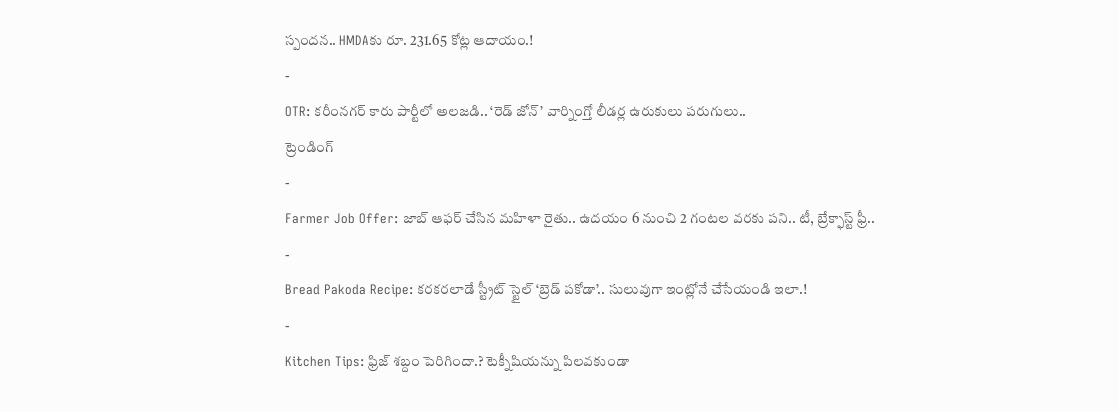స్పందన.. HMDAకు రూ. 231.65 కోట్ల ఆదాయం.!
-
OTR: కరీంనగర్ కారు పార్టీలో అలజడి.. ‘రెడ్ జోన్’ వార్నింగ్తో లీడర్ల ఉరుకులు పరుగులు..
ట్రెండింగ్
-
Farmer Job Offer: జాబ్ ఆఫర్ చేసిన మహిళా రైతు.. ఉదయం 6 నుంచి 2 గంటల వరకు పని.. టీ, బ్రేక్ఫాస్ట్ ఫ్రీ..
-
Bread Pakoda Recipe: కరకరలాడే స్ట్రీట్ స్టైల్ ‘బ్రెడ్ పకోడా’.. సులువుగా ఇంట్లోనే చేసేయండి ఇలా.!
-
Kitchen Tips: ఫ్రిజ్ శబ్దం పెరిగిందా.? టెక్నీషియన్ను పిలవకుండా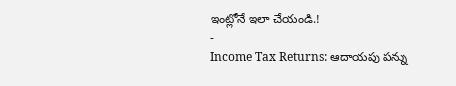ఇంట్లోనే ఇలా చేయండి.!
-
Income Tax Returns: ఆదాయపు పన్ను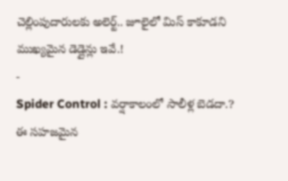చెల్లింపుదారులకు అలెర్ట్.. జూలైలో మిస్ కాకూడని ముఖ్యమైన డెడ్లైన్లు ఇవే.!
-
Spider Control : వర్షాకాలంలో సాలీళ్ల బెడదా.? ఈ సహజమైన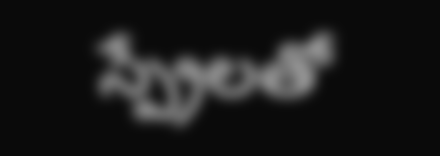స్ప్రేలతో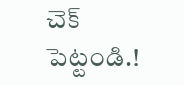చెక్ పెట్టండి.!